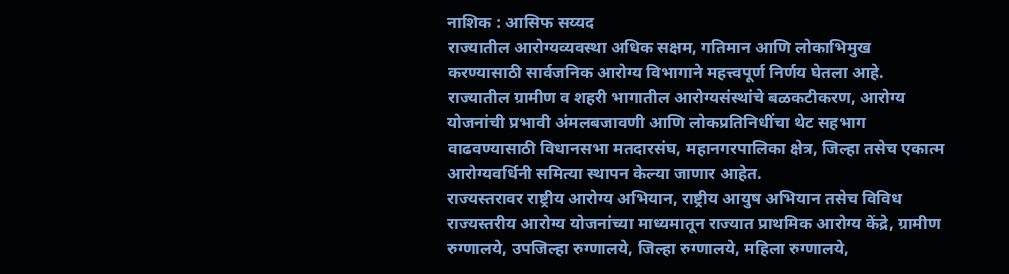नाशिक : आसिफ सय्यद
राज्यातील आरोग्यव्यवस्था अधिक सक्षम, गतिमान आणि लोकाभिमुख करण्यासाठी सार्वजनिक आरोग्य विभागाने महत्त्वपूर्ण निर्णय घेतला आहे. राज्यातील ग्रामीण व शहरी भागातील आरोग्यसंस्थांचे बळकटीकरण, आरोग्य योजनांची प्रभावी अंमलबजावणी आणि लोकप्रतिनिधींचा थेट सहभाग वाढवण्यासाठी विधानसभा मतदारसंघ, महानगरपालिका क्षेत्र, जिल्हा तसेच एकात्म आरोग्यवर्धिनी समित्या स्थापन केल्या जाणार आहेत.
राज्यस्तरावर राष्ट्रीय आरोग्य अभियान, राष्ट्रीय आयुष अभियान तसेच विविध राज्यस्तरीय आरोग्य योजनांच्या माध्यमातून राज्यात प्राथमिक आरोग्य केंद्रे, ग्रामीण रुग्णालये, उपजिल्हा रुग्णालये, जिल्हा रुग्णालये, महिला रुग्णालये,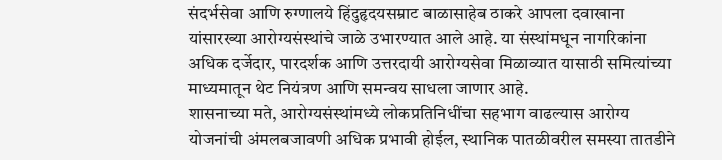संदर्भसेवा आणि रुग्णालये हिंदुहृदयसम्राट बाळासाहेब ठाकरे आपला दवाखाना यांसारख्या आरोग्यसंस्थांचे जाळे उभारण्यात आले आहे. या संस्थांमधून नागरिकांना अधिक दर्जेदार, पारदर्शक आणि उत्तरदायी आरोग्यसेवा मिळाव्यात यासाठी समित्यांच्या माध्यमातून थेट नियंत्रण आणि समन्वय साधला जाणार आहे.
शासनाच्या मते, आरोग्यसंस्थांमध्ये लोकप्रतिनिधींचा सहभाग वाढल्यास आरोग्य योजनांची अंमलबजावणी अधिक प्रभावी होईल, स्थानिक पातळीवरील समस्या तातडीने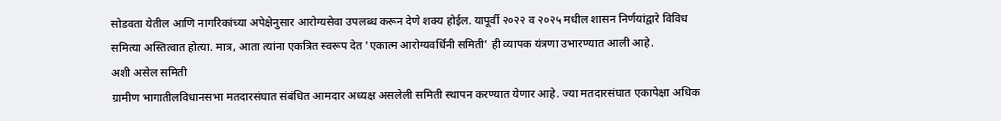सोडवता येतील आणि नागरिकांच्या अपेक्षेनुसार आरोग्यसेवा उपलब्ध करून देणे शक्य होईल. यापूर्वी २०२२ व २०२५ मधील शासन निर्णयांद्वारे विविध समित्या अस्तित्वात होत्या. मात्र, आता त्यांना एकत्रित स्वरूप देत 'एकात्म आरोग्यवर्धिनी समिती' ही व्यापक यंत्रणा उभारण्यात आली आहे.
अशी असेल समिती
ग्रामीण भागातीलविधानसभा मतदारसंघात संबंधित आमदार अध्यक्ष असलेली समिती स्थापन करण्यात येणार आहे. ज्या मतदारसंघात एकापेक्षा अधिक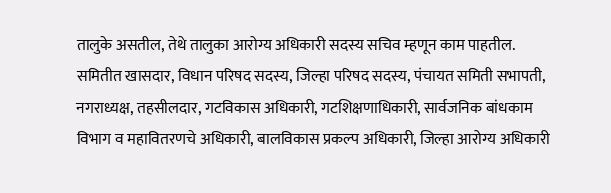तालुके असतील, तेथे तालुका आरोग्य अधिकारी सदस्य सचिव म्हणून काम पाहतील. समितीत खासदार, विधान परिषद सदस्य, जिल्हा परिषद सदस्य, पंचायत समिती सभापती, नगराध्यक्ष, तहसीलदार, गटविकास अधिकारी, गटशिक्षणाधिकारी, सार्वजनिक बांधकाम विभाग व महावितरणचे अधिकारी, बालविकास प्रकल्प अधिकारी, जिल्हा आरोग्य अधिकारी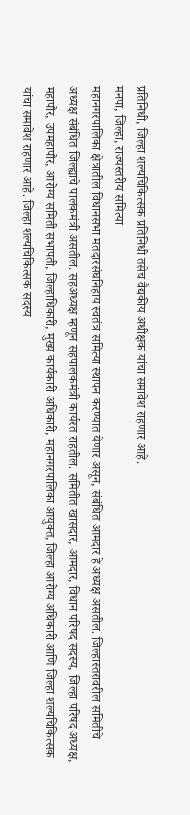प्रतिनिधी, जिल्हा शल्यचिकित्सक प्रतिनिधी तसेच वैद्यकीय अधीक्षक यांचा समावेश राहणार आहे.
मनपा, जिल्हा, राज्यस्तरीय समित्या
महानगरपालिका क्षेत्रातील विधानसभा मतदारसंघनिहाय स्वतंत्र समित्या स्थापन करण्यात येणार असून, संबंधित आमदार हे अध्यक्ष असतील. जिल्हास्तरावरील समितीचे अध्यक्ष संबंधित जिल्ह्याचे पालकमंत्री असतील. सहअध्यक्ष म्हणून सहपालकमंत्री कार्यरत राहतील. समितीत खासदार, आमदार, विधान परिषद सदस्य, जिल्हा परिषद अध्यक्ष, महापौर, उपमहापौर, आरोग्य समिती सभापती, जिल्हाधिकारी, मुख्य कार्यकारी अधिकारी, महानगरपालिका आयुक्त, जिल्हा आरोग्य अधिकारी आणि जिल्हा शल्यचिकित्सक यांचा समावेश राहणार आहे. जिल्हा शल्यचिकित्सक सदस्य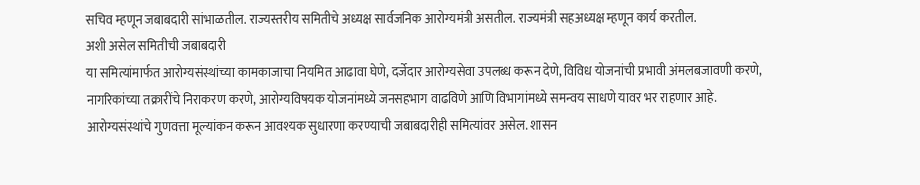सचिव म्हणून जबाबदारी सांभाळतील. राज्यस्तरीय समितीचे अध्यक्ष सार्वजनिक आरोग्यमंत्री असतील. राज्यमंत्री सहअध्यक्ष म्हणून कार्य करतील.
अशी असेल समितीची जबाबदारी
या समित्यांमार्फत आरोग्यसंस्थांच्या कामकाजाचा नियमित आढावा घेणे, दर्जेदार आरोग्यसेवा उपलब्ध करून देणे, विविध योजनांची प्रभावी अंमलबजावणी करणे, नागरिकांच्या तक्रारींचे निराकरण करणे, आरोग्यविषयक योजनांमध्ये जनसहभाग वाढविणे आणि विभागांमध्ये समन्वय साधणे यावर भर राहणार आहे. आरोग्यसंस्थांचे गुणवत्ता मूल्यांकन करून आवश्यक सुधारणा करण्याची जबाबदारीही समित्यांवर असेल. शासन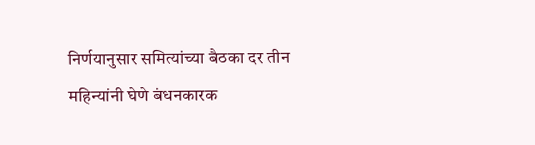निर्णयानुसार समित्यांच्या बैठका दर तीन महिन्यांनी घेणे बंधनकारक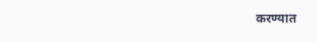करण्यात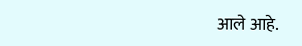आले आहे.